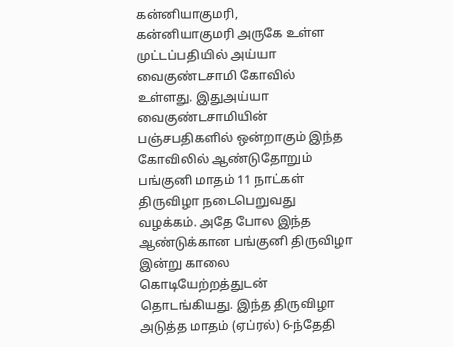கன்னியாகுமரி,
கன்னியாகுமரி அருகே உள்ள முட்டப்பதியில் அய்யா வைகுண்டசாமி கோவில் உள்ளது. இதுஅய்யா வைகுண்டசாமியின் பஞ்சபதிகளில் ஒன்றாகும் இந்த கோவிலில் ஆண்டுதோறும் பங்குனி மாதம் 11 நாட்கள் திருவிழா நடைபெறுவது வழக்கம். அதே போல இந்த ஆண்டுக்கான பங்குனி திருவிழா இன்று காலை கொடியேற்றத்துடன் தொடங்கியது. இந்த திருவிழா அடுத்த மாதம் (ஏப்ரல்) 6-ந்தேதி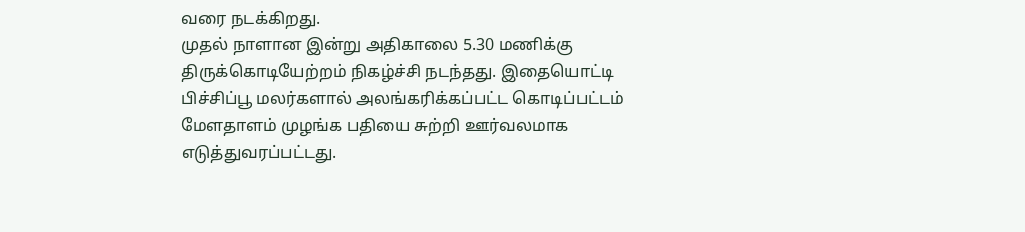வரை நடக்கிறது.
முதல் நாளான இன்று அதிகாலை 5.30 மணிக்கு திருக்கொடியேற்றம் நிகழ்ச்சி நடந்தது. இதையொட்டி பிச்சிப்பூ மலர்களால் அலங்கரிக்கப்பட்ட கொடிப்பட்டம் மேளதாளம் முழங்க பதியை சுற்றி ஊர்வலமாக எடுத்துவரப்பட்டது.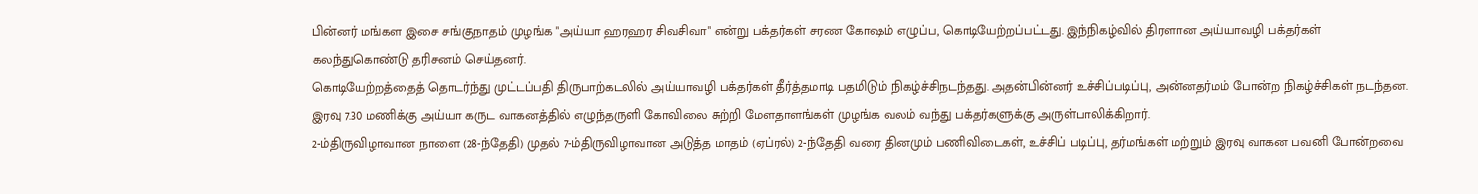பின்னர் மங்கள இசை சங்குநாதம் முழங்க "அய்யா ஹரஹர சிவசிவா" என்று பக்தர்கள் சரண கோஷம் எழுப்ப, கொடியேற்றப்பட்டது. இந்நிகழ்வில் திரளான அய்யாவழி பக்தர்கள் கலந்துகொண்டு தரிசனம் செய்தனர்.
கொடியேற்றத்தைத் தொடர்ந்து முட்டப்பதி திருபாற்கடலில் அய்யாவழி பக்தர்கள் தீர்த்தமாடி பதமிடும் நிகழ்ச்சிநடந்தது. அதன்பின்னர் உச்சிப்படிப்பு, அன்னதர்மம் போன்ற நிகழ்ச்சிகள் நடந்தன. இரவு 7.30 மணிக்கு அய்யா கருட வாகனத்தில் எழுந்தருளி கோவிலை சுற்றி மேளதாளங்கள் முழங்க வலம் வந்து பக்தர்களுக்கு அருள்பாலிக்கிறார்.
2-ம்திருவிழாவான நாளை (28-ந்தேதி) முதல் 7-ம்திருவிழாவான அடுத்த மாதம் (ஏப்ரல்) 2-ந்தேதி வரை தினமும் பணிவிடைகள், உச்சிப் படிப்பு, தர்மங்கள் மற்றும் இரவு வாகன பவனி போன்றவை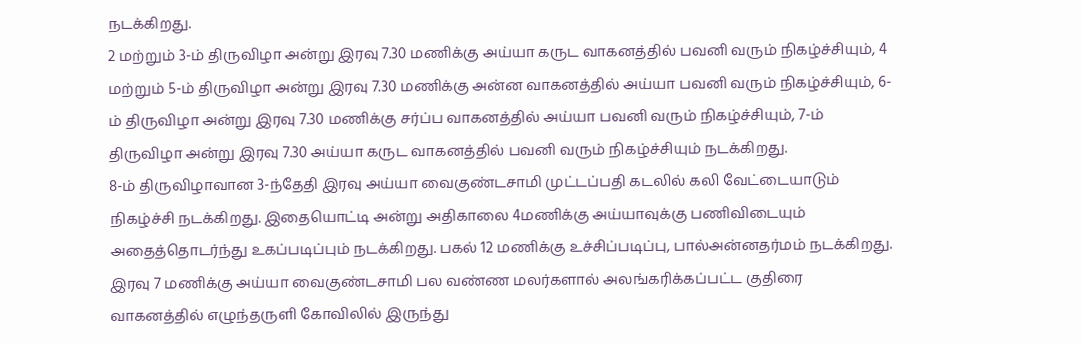நடக்கிறது.
2 மற்றும் 3-ம் திருவிழா அன்று இரவு 7.30 மணிக்கு அய்யா கருட வாகனத்தில் பவனி வரும் நிகழ்ச்சியும், 4 மற்றும் 5-ம் திருவிழா அன்று இரவு 7.30 மணிக்கு அன்ன வாகனத்தில் அய்யா பவனி வரும் நிகழ்ச்சியும், 6-ம் திருவிழா அன்று இரவு 7.30 மணிக்கு சர்ப்ப வாகனத்தில் அய்யா பவனி வரும் நிகழ்ச்சியும், 7-ம் திருவிழா அன்று இரவு 7.30 அய்யா கருட வாகனத்தில் பவனி வரும் நிகழ்ச்சியும் நடக்கிறது.
8-ம் திருவிழாவான 3-ந்தேதி இரவு அய்யா வைகுண்டசாமி முட்டப்பதி கடலில் கலி வேட்டையாடும் நிகழ்ச்சி நடக்கிறது. இதையொட்டி அன்று அதிகாலை 4மணிக்கு அய்யாவுக்கு பணிவிடையும் அதைத்தொடர்ந்து உகப்படிப்பும் நடக்கிறது. பகல் 12 மணிக்கு உச்சிப்படிப்பு, பால்அன்னதர்மம் நடக்கிறது.
இரவு 7 மணிக்கு அய்யா வைகுண்டசாமி பல வண்ண மலர்களால் அலங்கரிக்கப்பட்ட குதிரை வாகனத்தில் எழுந்தருளி கோவிலில் இருந்து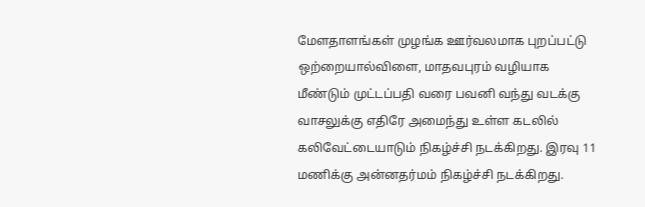மேளதாளங்கள் முழங்க ஊர்வலமாக புறப்பட்டு ஒற்றையால்விளை, மாதவபுரம் வழியாக மீண்டும் முட்டப்பதி வரை பவனி வந்து வடக்கு வாசலுக்கு எதிரே அமைந்து உள்ள கடலில் கலிவேட்டையாடும் நிகழ்ச்சி நடக்கிறது. இரவு 11 மணிக்கு அன்னதர்மம் நிகழ்ச்சி நடக்கிறது.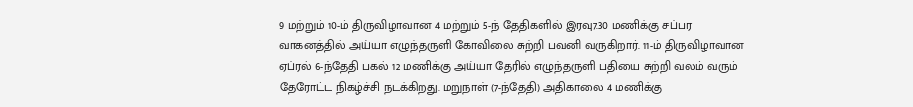9 மற்றும் 10-ம் திருவிழாவான 4 மற்றும் 5-ந் தேதிகளில் இரவு7.30 மணிக்கு சப்பர வாகனத்தில் அய்யா எழுந்தருளி கோவிலை சுற்றி பவனி வருகிறார். 11-ம் திருவிழாவான ஏப்ரல் 6-ந்தேதி பகல் 12 மணிக்கு அய்யா தேரில் எழுந்தருளி பதியை சுற்றி வலம் வரும் தேரோட்ட நிகழ்ச்சி நடக்கிறது. மறுநாள் (7-ந்தேதி) அதிகாலை 4 மணிக்கு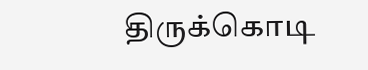திருக்கொடி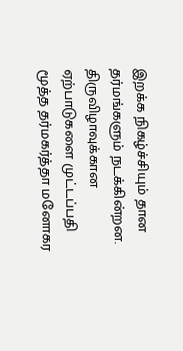இறக்க நிகழ்ச்சியும் தான தர்மங்களும் நடக்கின்றன. திருவிழாவுக்கான ஏற்பாடுகளை முட்டப்பதி மூத்த தர்மகர்த்தா மனோகர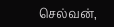செல்வன்,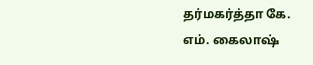தர்மகர்த்தா கே. எம். கைலாஷ்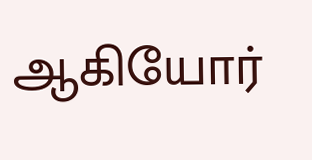ஆகியோர்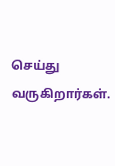செய்து வருகிறார்கள்.